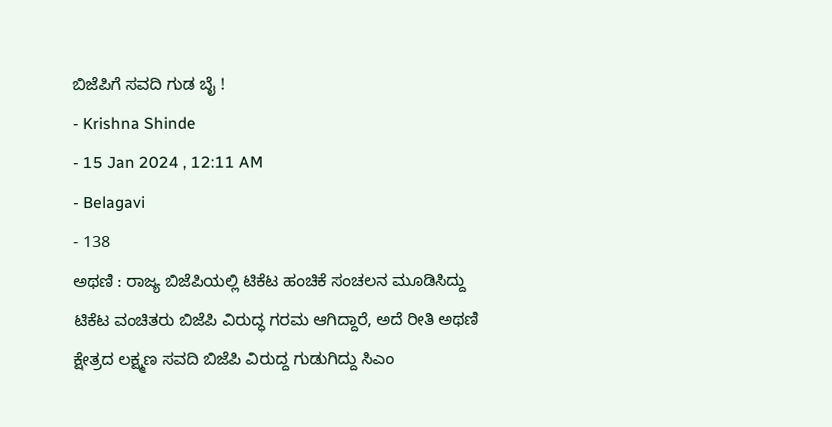ಬಿಜೆಪಿಗೆ ಸವದಿ ಗುಡ ಬೈ !
- Krishna Shinde
- 15 Jan 2024 , 12:11 AM
- Belagavi
- 138
ಅಥಣಿ : ರಾಜ್ಯ ಬಿಜೆಪಿಯಲ್ಲಿ ಟಿಕೆಟ ಹಂಚಿಕೆ ಸಂಚಲನ ಮೂಡಿಸಿದ್ದು ಟಿಕೆಟ ವಂಚಿತರು ಬಿಜೆಪಿ ವಿರುದ್ಧ ಗರಮ ಆಗಿದ್ದಾರೆ, ಅದೆ ರೀತಿ ಅಥಣಿ ಕ್ಷೇತ್ರದ ಲಕ್ಷ್ಮಣ ಸವದಿ ಬಿಜೆಪಿ ವಿರುದ್ದ ಗುಡುಗಿದ್ದು ಸಿಎಂ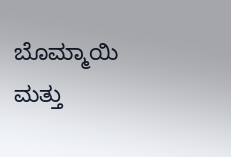ಬೊಮ್ಮಾಯಿ ಮತ್ತು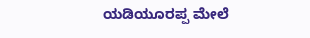ಯಡಿಯೂರಪ್ಪ ಮೇಲೆ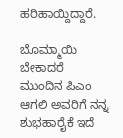ಹರಿಹಾಯ್ದಿದ್ದಾರೆ.

ಬೊಮ್ಮಾಯಿ ಬೇಕಾದರೆ ಮುಂದಿನ ಪಿಎಂ ಆಗಲಿ ಅವರಿಗೆ ನನ್ನ ಶುಭಹಾರೈಕೆ ಇದೆ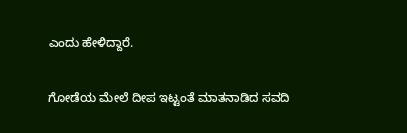ಎಂದು ಹೇಳಿದ್ದಾರೆ.

ಗೋಡೆಯ ಮೇಲೆ ದೀಪ ಇಟ್ಟಂತೆ ಮಾತನಾಡಿದ ಸವದಿ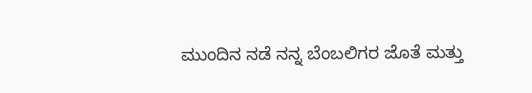ಮುಂದಿನ ನಡೆ ನನ್ನ ಬೆಂಬಲಿಗರ ಜೊತೆ ಮತ್ತು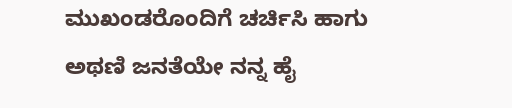ಮುಖಂಡರೊಂದಿಗೆ ಚರ್ಚಿಸಿ ಹಾಗು ಅಥಣಿ ಜನತೆಯೇ ನನ್ನ ಹೈ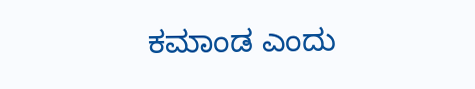ಕಮಾಂಡ ಎಂದು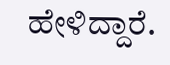ಹೇಳಿದ್ದಾರೆ.